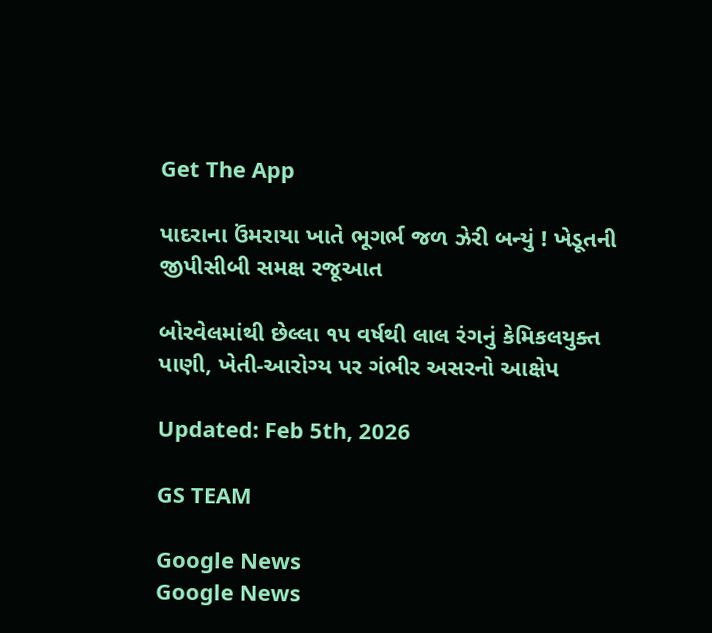Get The App

પાદરાના ઉંમરાયા ખાતે ભૂગર્ભ જળ ઝેરી બન્યું ! ખેડૂતની જીપીસીબી સમક્ષ રજૂઆત

બોરવેલમાંથી છેલ્લા ૧૫ વર્ષથી લાલ રંગનું કેમિકલયુક્ત પાણી, ખેતી-આરોગ્ય પર ગંભીર અસરનો આક્ષેપ

Updated: Feb 5th, 2026

GS TEAM

Google News
Google News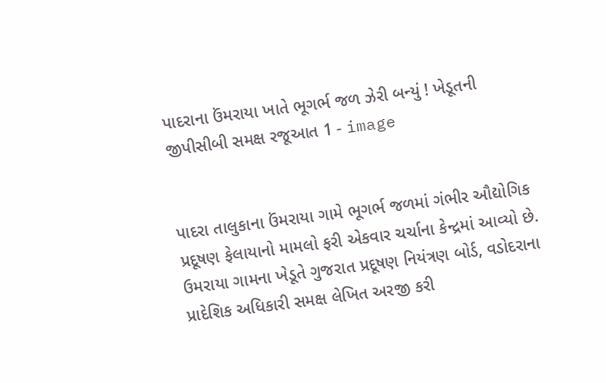પાદરાના ઉંમરાયા ખાતે ભૂગર્ભ જળ ઝેરી બન્યું ! ખેડૂતની જીપીસીબી સમક્ષ રજૂઆત 1 - image


પાદરા તાલુકાના ઉંમરાયા ગામે ભૂગર્ભ જળમાં ગંભીર ઔદ્યોગિક પ્રદૂષણ ફેલાયાનો મામલો ફરી એકવાર ચર્ચાના કેન્દ્રમાં આવ્યો છે. ઉમરાયા ગામના ખેડૂતે ગુજરાત પ્રદૂષણ નિયંત્રણ બોર્ડ, વડોદરાના પ્રાદેશિક અધિકારી સમક્ષ લેખિત અરજી કરી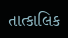તાત્કાલિક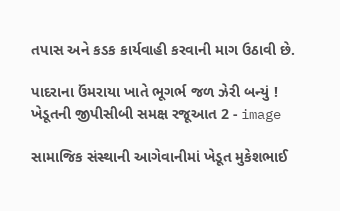તપાસ અને કડક કાર્યવાહી કરવાની માગ ઉઠાવી છે.

પાદરાના ઉંમરાયા ખાતે ભૂગર્ભ જળ ઝેરી બન્યું ! ખેડૂતની જીપીસીબી સમક્ષ રજૂઆત 2 - image

સામાજિક સંસ્થાની આગેવાનીમાં ખેડૂત મુકેશભાઈ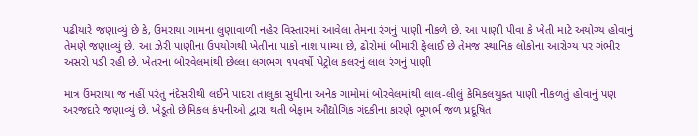પઢીયારે જણાવ્યું છે કે, ઉમરાયા ગામના લુણાવાળી નહેર વિસ્તારમાં આવેલા તેમના રંગનું પાણી નીકળે છે. આ પાણી પીવા કે ખેતી માટે અયોગ્ય હોવાનું તેમણે જણાવ્યું છે. આ ઝેરી પાણીના ઉપયોગથી ખેતીના પાકો નાશ પામ્યા છે, ઢોરોમાં બીમારી ફેલાઈ છે તેમજ સ્થાનિક લોકોના આરોગ્ય પર ગંભીર અસરો પડી રહી છે. ખેતરના બોરવેલમાંથી છેલ્લા લગભગ ૧૫વર્ષો પેટ્રોલ કલરનું લાલ રંગનું પાણી

માત્ર ઉંમરાયા જ નહીં પરંતુ નંદેસરીથી લઈને પાદરા તાલુકા સુધીના અનેક ગામોમાં બોરવેલમાંથી લાલ-લીલું કેમિકલયુક્ત પાણી નીકળતું હોવાનું પણ અરજદારે જણાવ્યું છે. ખેડૂતો છેમિકલ કંપનીઓ દ્વારા થતી બેફામ ઔદ્યોગિક ગંદકીના કારણે ભૂગર્ભ જળ પ્રદૂષિત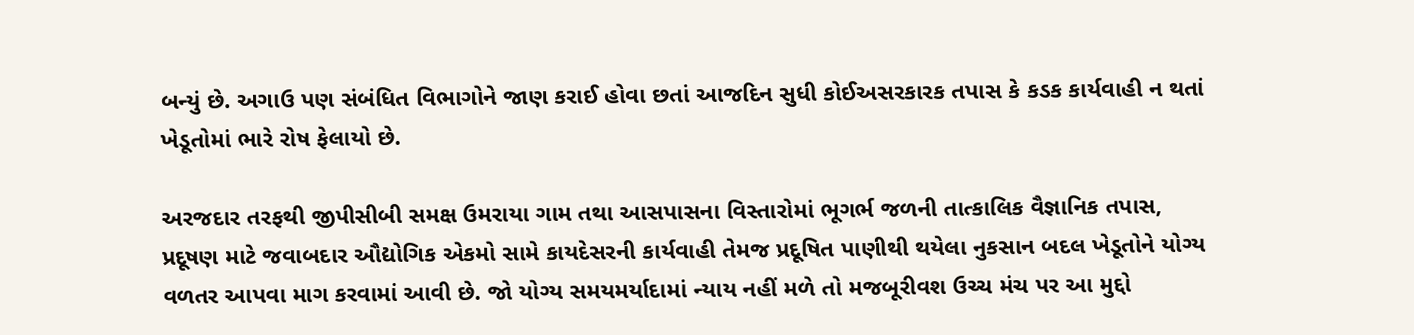બન્યું છે. અગાઉ પણ સંબંધિત વિભાગોને જાણ કરાઈ હોવા છતાં આજદિન સુધી કોઈઅસરકારક તપાસ કે કડક કાર્યવાહી ન થતાં ખેડૂતોમાં ભારે રોષ ફેલાયો છે.

અરજદાર તરફથી જીપીસીબી સમક્ષ ઉમરાયા ગામ તથા આસપાસના વિસ્તારોમાં ભૂગર્ભ જળની તાત્કાલિક વૈજ્ઞાનિક તપાસ, પ્રદૂષણ માટે જવાબદાર ઔદ્યોગિક એકમો સામે કાયદેસરની કાર્યવાહી તેમજ પ્રદૂષિત પાણીથી થયેલા નુકસાન બદલ ખેડૂતોને યોગ્ય વળતર આપવા માગ કરવામાં આવી છે. જો યોગ્ય સમયમર્યાદામાં ન્યાય નહીં મળે તો મજબૂરીવશ ઉચ્ચ મંચ પર આ મુદ્દો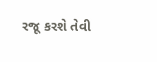રજૂ કરશે તેવી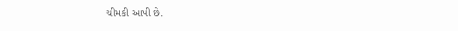ચીમકી આપી છે.